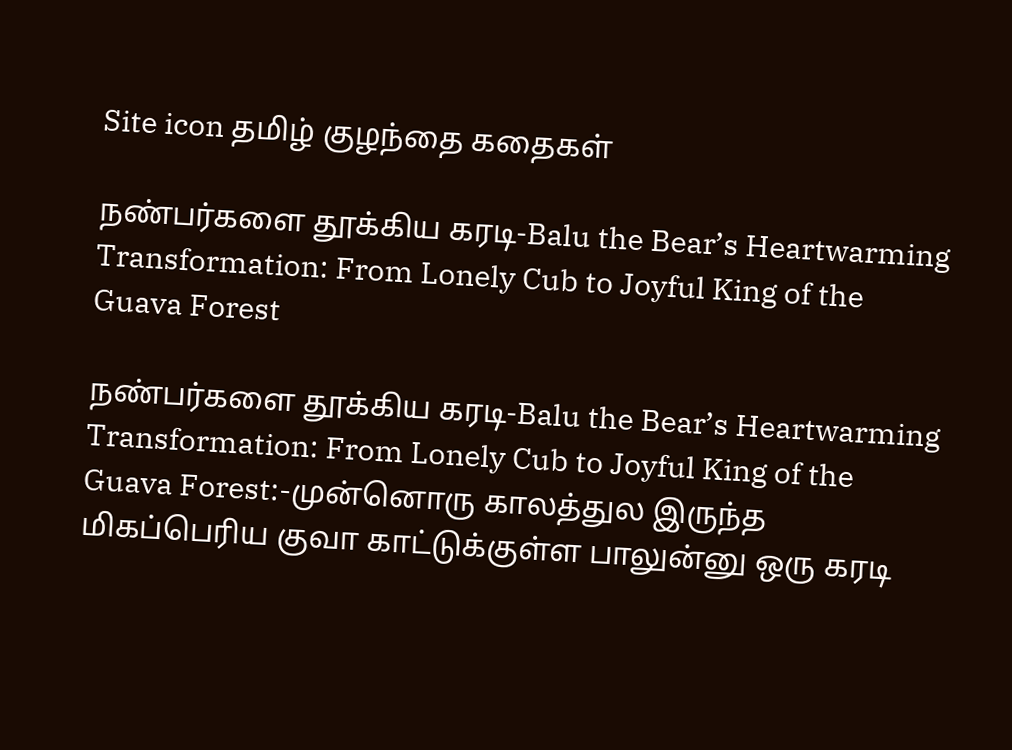Site icon தமிழ் குழந்தை கதைகள்

நண்பர்களை தூக்கிய கரடி-Balu the Bear’s Heartwarming Transformation: From Lonely Cub to Joyful King of the Guava Forest

நண்பர்களை தூக்கிய கரடி-Balu the Bear’s Heartwarming Transformation: From Lonely Cub to Joyful King of the Guava Forest:-முன்னொரு காலத்துல இருந்த மிகப்பெரிய குவா காட்டுக்குள்ள பாலுன்னு ஒரு கரடி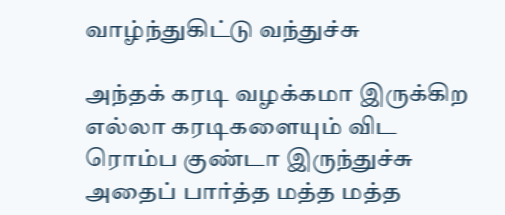வாழ்ந்துகிட்டு வந்துச்சு

அந்தக் கரடி வழக்கமா இருக்கிற எல்லா கரடிகளையும் விட ரொம்ப குண்டா இருந்துச்சு அதைப் பார்த்த மத்த மத்த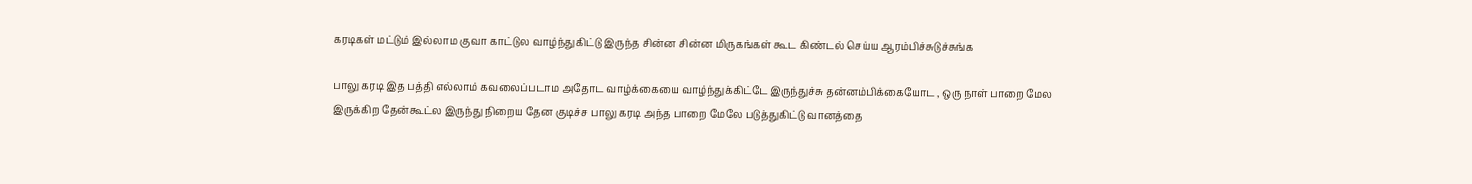கரடிகள் மட்டும் இல்லாம குவா காட்டுல வாழ்ந்துகிட்டு இருந்த சின்ன சின்ன மிருகங்கள் கூட கிண்டல் செய்ய ஆரம்பிச்சுடுச்சுங்க

பாலு கரடி இத பத்தி எல்லாம் கவலைப்படாம அதோட வாழ்க்கையை வாழ்ந்துக்கிட்டே இருந்துச்சு தன்னம்பிக்கையோட , ஒரு நாள் பாறை மேல இருக்கிற தேன்கூட்ல இருந்து நிறைய தேன குடிச்ச பாலு கரடி அந்த பாறை மேலே படுத்துகிட்டு வானத்தை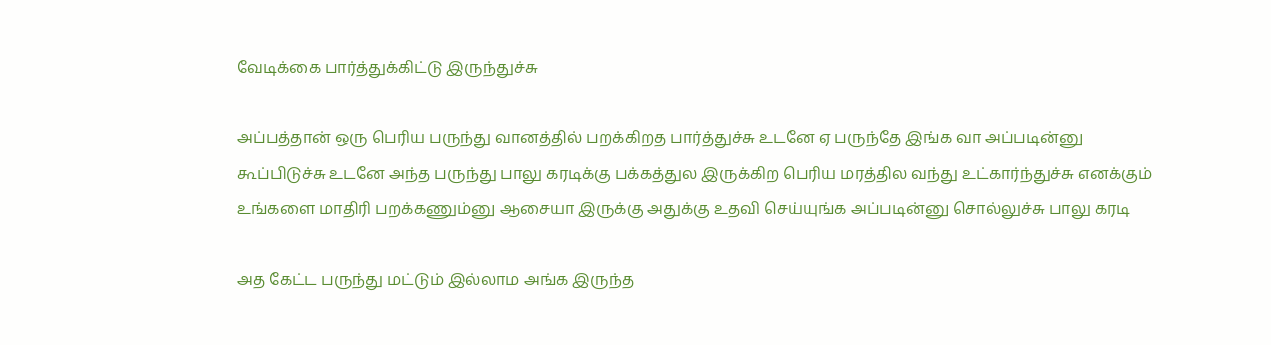வேடிக்கை பார்த்துக்கிட்டு இருந்துச்சு

அப்பத்தான் ஒரு பெரிய பருந்து வானத்தில் பறக்கிறத பார்த்துச்சு உடனே ஏ பருந்தே இங்க வா அப்படின்னு கூப்பிடுச்சு உடனே அந்த பருந்து பாலு கரடிக்கு பக்கத்துல இருக்கிற பெரிய மரத்தில வந்து உட்கார்ந்துச்சு எனக்கும் உங்களை மாதிரி பறக்கணும்னு ஆசையா இருக்கு அதுக்கு உதவி செய்யுங்க அப்படின்னு சொல்லுச்சு பாலு கரடி

அத கேட்ட பருந்து மட்டும் இல்லாம அங்க இருந்த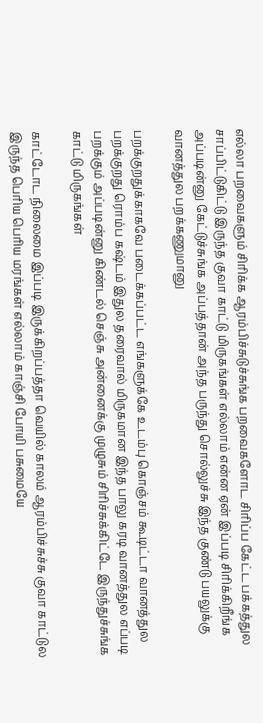எல்லா பறவைகளும் சிரிக்க ஆரம்பிச்சுடுச்சுங்க பறவைகளோட சிரிப்ப கேட்ட பக்கத்துல சாப்பிட்டுகிட்டு இருந்த குவா காட்டு மிருகங்கள் எல்லாம் என்ன ஏன் இப்படி சிரிக்கிறீங்க அப்படின்னு கேட்டுச்சுங்க அப்பத்தான் அந்த பருந்து சொல்லுச்சு இந்த குண்டு பயலுக்கு வானத்துல பறக்கணுமானு

பறக்குறதுக்காகவே படைக்கப்பட்ட எங்களுக்கே உடம்பு கொஞ்சம் கூடிட்டா வானத்துல பறக்குறது ரொம்ப கஷ்டம் இதுல தரைவால் மிருகமான இந்த பாலு கரடி வானத்துல எப்படி பறக்கும் அப்படின்னு கிண்டல் செஞ்சு அன்னைக்கு முழுசும் சிரிச்சுக்கிட்டே இருந்துச்சுங்க காட்டு மிருகங்கள்

காட்டோட நிலைமை இப்படி இருக்கிறப்பத்தா வெயில் காலம் ஆரம்பிச்சுச்சு குவா காட்டுல இருந்த பெரிய பெரிய மரங்கள் எல்லாம் காஞ்சி போயி பசுமையே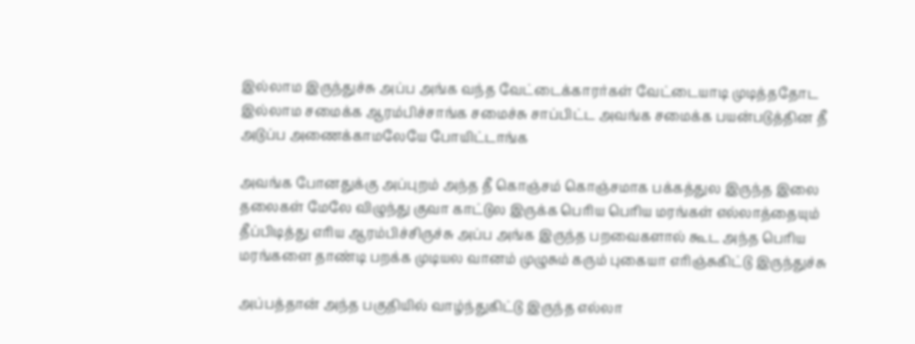இல்லாம இருந்துச்சு அப்ப அங்க வந்த வேட்டைக்காரர்கள் வேட்டையாடி முடித்ததோட இல்லாம சமைக்க ஆரம்பிச்சாங்க சமைச்சு சாப்பிட்ட அவங்க சமைக்க பயன்படுத்தின தீ அடுப்ப அணைக்காமலேயே போயிட்டாங்க

அவங்க போனதுக்கு அப்புறம் அந்த தீ கொஞ்சம் கொஞ்சமாக பக்கத்துல இருந்த இலை தலைகள் மேலே விழுந்து குவா காட்டுல இருக்க பெரிய பெரிய மரங்கள் எல்லாத்தையும் தீப்பிடித்து எரிய ஆரம்பிச்சிருச்சு அப்ப அங்க இருந்த பறவைகளால் கூட அந்த பெரிய மரங்களை தாண்டி பறக்க முடியல வானம் முழுசும் கரும் புகையா எரிஞ்சுகிட்டு இருந்துச்சு

அப்பத்தான் அந்த பகுதியில் வாழ்ந்துகிட்டு இருந்த எல்லா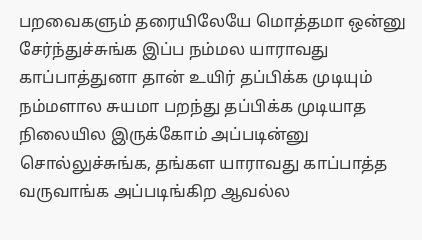பறவைகளும் தரையிலேயே மொத்தமா ஒன்னு சேர்ந்துச்சுங்க இப்ப நம்மல யாராவது காப்பாத்துனா தான் உயிர் தப்பிக்க முடியும் நம்மளால சுயமா பறந்து தப்பிக்க முடியாத நிலையில இருக்கோம் அப்படின்னு சொல்லுச்சுங்க, தங்கள யாராவது காப்பாத்த வருவாங்க அப்படிங்கிற ஆவல்ல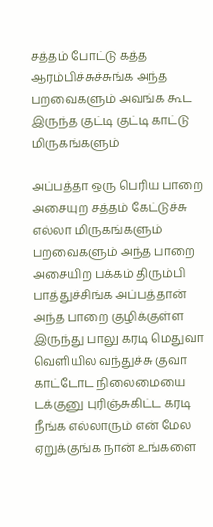சத்தம் போட்டு கத்த ஆரம்பிச்சுச்சுங்க அந்த பறவைகளும் அவங்க கூட இருந்த குட்டி குட்டி காட்டு மிருகங்களும்

அப்பத்தா ஒரு பெரிய பாறை அசையுற சத்தம் கேட்டுச்சு எல்லா மிருகங்களும் பறவைகளும் அந்த பாறை அசையிற பக்கம் திரும்பி பாத்துச்சிங்க அப்பத்தான் அந்த பாறை குழிக்குள்ள இருந்து பாலு கரடி மெதுவா வெளியில வந்துச்சு குவா காட்டோட நிலைமையை டக்குனு புரிஞ்சுகிட்ட கரடி நீங்க எல்லாரும் என் மேல ஏறுக்குங்க நான் உங்களை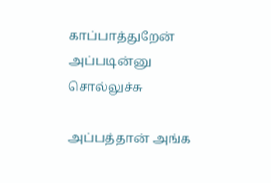காப்பாத்துறேன் அப்படின்னு சொல்லுச்சு

அப்பத்தான் அங்க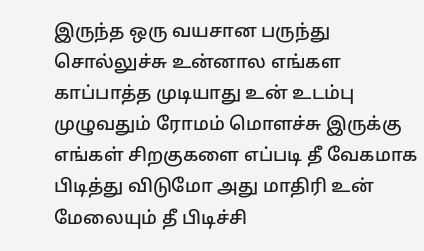இருந்த ஒரு வயசான பருந்து சொல்லுச்சு உன்னால எங்கள காப்பாத்த முடியாது உன் உடம்பு முழுவதும் ரோமம் மொளச்சு இருக்கு எங்கள் சிறகுகளை எப்படி தீ வேகமாக பிடித்து விடுமோ அது மாதிரி உன் மேலையும் தீ பிடிச்சி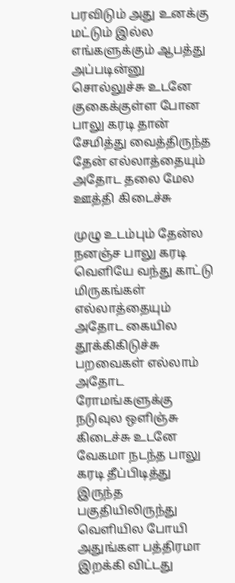பரவிடும் அது உனக்கு மட்டும் இல்ல எங்களுக்கும் ஆபத்து அப்படின்னு சொல்லுச்சு உடனே குகைக்குள்ள போன பாலு கரடி தான் சேமித்து வைத்திருந்த தேன் எல்லாத்தையும் அதோட தலை மேல ஊத்தி கிடைச்சு

முழு உடம்பும் தேன்ல நனஞ்ச பாலு கரடி வெளியே வந்து காட்டு மிருகங்கள் எல்லாத்தையும் அதோட கையில தூக்கிகிடுச்சு பறவைகள் எல்லாம் அதோட ரோமங்களுக்கு நடுவுல ஒளிஞ்சு கிடைச்சு உடனே வேகமா நடந்த பாலு கரடி தீப்பிடித்து இருந்த பகுதியிலிருந்து வெளியில போயி அதுங்கள பத்திரமா இறக்கி விட்டது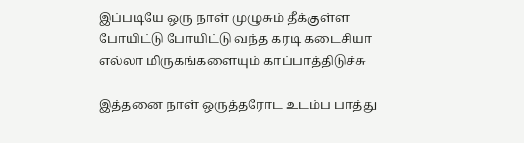இப்படியே ஒரு நாள் முழுசும் தீக்குள்ள போயிட்டு போயிட்டு வந்த கரடி கடைசியா எல்லா மிருகங்களையும் காப்பாத்திடுச்சு

இத்தனை நாள் ஒருத்தரோட உடம்ப பாத்து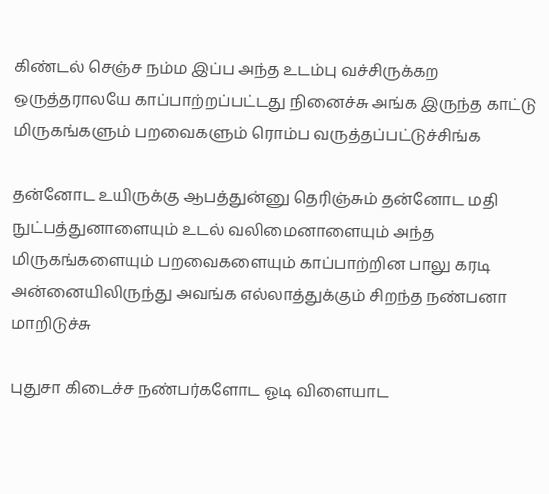கிண்டல் செஞ்ச நம்ம இப்ப அந்த உடம்பு வச்சிருக்கற ஒருத்தராலயே காப்பாற்றப்பட்டது நினைச்சு அங்க இருந்த காட்டு மிருகங்களும் பறவைகளும் ரொம்ப வருத்தப்பட்டுச்சிங்க

தன்னோட உயிருக்கு ஆபத்துன்னு தெரிஞ்சும் தன்னோட மதி நுட்பத்துனாளையும் உடல் வலிமைனாளையும் அந்த மிருகங்களையும் பறவைகளையும் காப்பாற்றின பாலு கரடி அன்னையிலிருந்து அவங்க எல்லாத்துக்கும் சிறந்த நண்பனா மாறிடுச்சு

புதுசா கிடைச்ச நண்பர்களோட ஓடி விளையாட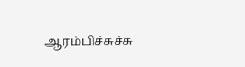ஆரம்பிச்சுச்சு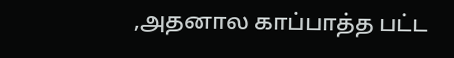,அதனால காப்பாத்த பட்ட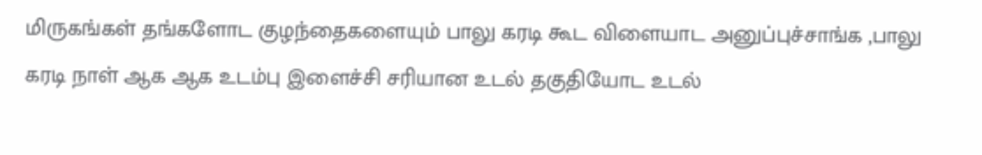மிருகங்கள் தங்களோட குழந்தைகளையும் பாலு கரடி கூட விளையாட அனுப்புச்சாங்க ,பாலு கரடி நாள் ஆக ஆக உடம்பு இளைச்சி சரியான உடல் தகுதியோட உடல்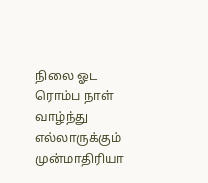நிலை ஓட ரொம்ப நாள் வாழ்ந்து எல்லாருக்கும் முன்மாதிரியா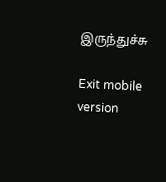இருந்துச்சு

Exit mobile version